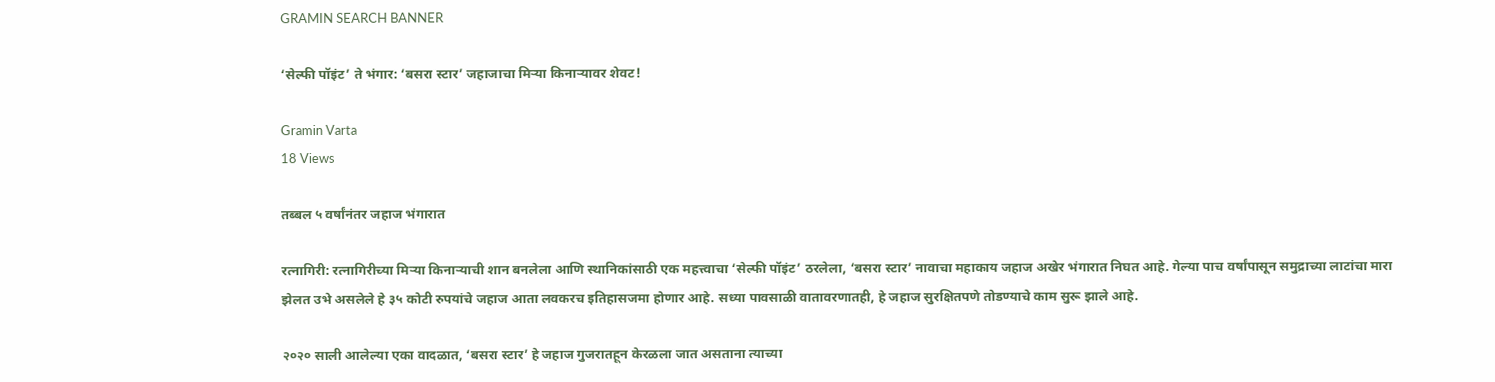GRAMIN SEARCH BANNER

‘सेल्फी पॉइंट’ ते भंगार: ‘बसरा स्टार’ जहाजाचा मिऱ्या किनाऱ्यावर शेवट!

Gramin Varta
18 Views

तब्बल ५ वर्षांनंतर जहाज भंगारात

रत्नागिरी: रत्नागिरीच्या मिऱ्या किनाऱ्याची शान बनलेला आणि स्थानिकांसाठी एक महत्त्वाचा ‘सेल्फी पॉइंट’ ठरलेला, ‘बसरा स्टार’ नावाचा महाकाय जहाज अखेर भंगारात निघत आहे. गेल्या पाच वर्षांपासून समुद्राच्या लाटांचा मारा झेलत उभे असलेले हे ३५ कोटी रुपयांचे जहाज आता लवकरच इतिहासजमा होणार आहे. सध्या पावसाळी वातावरणातही, हे जहाज सुरक्षितपणे तोडण्याचे काम सुरू झाले आहे.

२०२० साली आलेल्या एका वादळात, ‘बसरा स्टार’ हे जहाज गुजरातहून केरळला जात असताना त्याच्या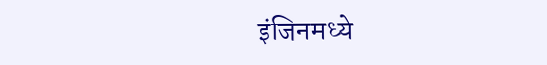इंजिनमध्ये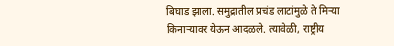बिघाड झाला. समुद्रातील प्रचंड लाटांमुळे ते मिऱ्या किनाऱ्यावर येऊन आदळले. त्यावेळी, राष्ट्रीय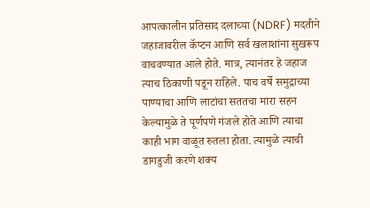आपत्कालीन प्रतिसाद दलाच्या (NDRF) मदतीने जहाजावरील कॅप्टन आणि सर्व खलाशांना सुखरूप वाचवण्यात आले होते. मात्र, त्यानंतर हे जहाज त्याच ठिकाणी पडून राहिले. पाच वर्षे समुद्राच्या पाण्याचा आणि लाटांचा सततचा मारा सहन केल्यामुळे ते पूर्णपणे गंजले होते आणि त्याचा काही भाग वाळूत रुतला होता. त्यामुळे त्याची डागडुजी करणे शक्य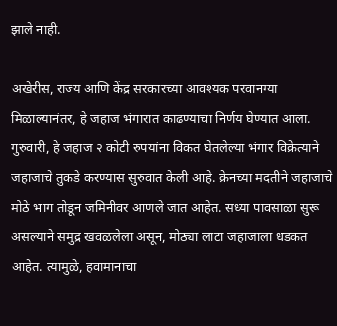झाले नाही.

अखेरीस, राज्य आणि केंद्र सरकारच्या आवश्यक परवानग्या मिळाल्यानंतर, हे जहाज भंगारात काढण्याचा निर्णय घेण्यात आला. गुरुवारी, हे जहाज २ कोटी रुपयांना विकत घेतलेल्या भंगार विक्रेत्याने जहाजाचे तुकडे करण्यास सुरुवात केली आहे. क्रेनच्या मदतीने जहाजाचे मोठे भाग तोडून जमिनीवर आणले जात आहेत. सध्या पावसाळा सुरू असल्याने समुद्र खवळलेला असून, मोठ्या लाटा जहाजाला धडकत आहेत. त्यामुळे, हवामानाचा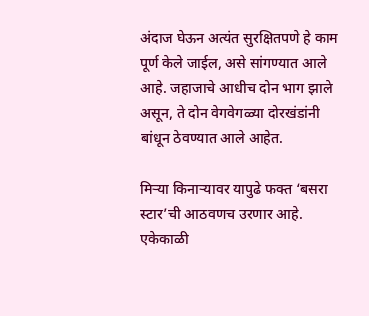अंदाज घेऊन अत्यंत सुरक्षितपणे हे काम पूर्ण केले जाईल, असे सांगण्यात आले आहे. जहाजाचे आधीच दोन भाग झाले असून, ते दोन वेगवेगळ्या दोरखंडांनी बांधून ठेवण्यात आले आहेत.

मिऱ्या किनाऱ्यावर यापुढे फक्त ‘बसरा स्टार’ची आठवणच उरणार आहे. एकेकाळी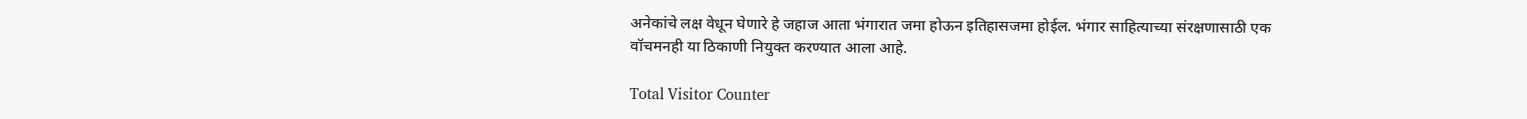अनेकांचे लक्ष वेधून घेणारे हे जहाज आता भंगारात जमा होऊन इतिहासजमा होईल. भंगार साहित्याच्या संरक्षणासाठी एक वॉचमनही या ठिकाणी नियुक्त करण्यात आला आहे.

Total Visitor Counter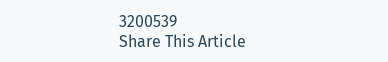3200539
Share This Article